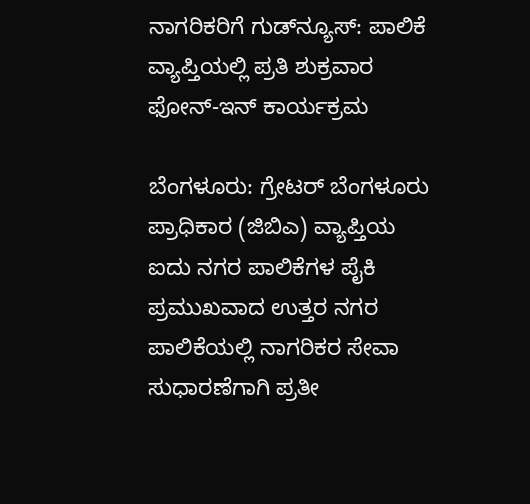ನಾಗರಿಕರಿಗೆ ಗುಡ್‌ನ್ಯೂಸ್: ಪಾಲಿಕೆ ವ್ಯಾಪ್ತಿಯಲ್ಲಿ ಪ್ರತಿ ಶುಕ್ರವಾರ ಫೋನ್-ಇನ್ ಕಾರ್ಯಕ್ರಮ

ಬೆಂಗಳೂರು: ಗ್ರೇಟರ್ ಬೆಂಗಳೂರು ಪ್ರಾಧಿಕಾರ (ಜಿಬಿಎ) ವ್ಯಾಪ್ತಿಯ ಐದು ನಗರ ಪಾಲಿಕೆಗಳ ಪೈಕಿ ಪ್ರಮುಖವಾದ ಉತ್ತರ ನಗರ ಪಾಲಿಕೆಯಲ್ಲಿ ನಾಗರಿಕರ ಸೇವಾ ಸುಧಾರಣೆಗಾಗಿ ಪ್ರತೀ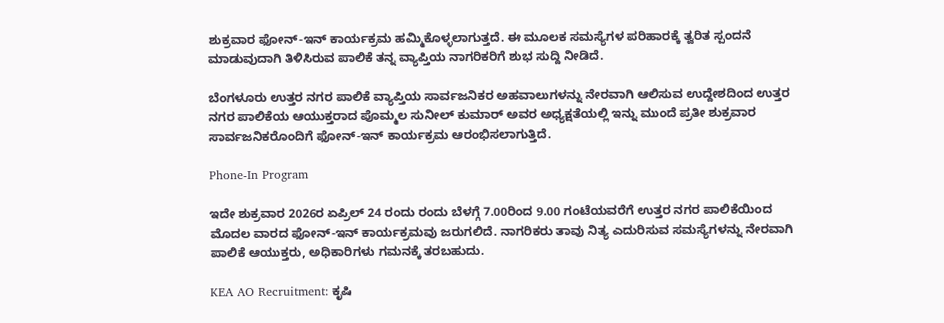ಶುಕ್ರವಾರ ಫೋನ್-ಇನ್ ಕಾರ್ಯಕ್ರಮ ಹಮ್ಮಿಕೊಳ್ಳಲಾಗುತ್ತದೆ. ಈ ಮೂಲಕ ಸಮಸ್ಯೆಗಳ ಪರಿಹಾರಕ್ಕೆ ತ್ವರಿತ ಸ್ಪಂದನೆ ಮಾಡುವುದಾಗಿ ತಿಳಿಸಿರುವ ಪಾಲಿಕೆ ತನ್ನ ವ್ಯಾಪ್ತಿಯ ನಾಗರಿಕರಿಗೆ ಶುಭ ಸುದ್ದಿ ನೀಡಿದೆ.

ಬೆಂಗಳೂರು ಉತ್ತರ ನಗರ ಪಾಲಿಕೆ ವ್ಯಾಪ್ತಿಯ ಸಾರ್ವಜನಿಕರ ಅಹವಾಲುಗಳನ್ನು ನೇರವಾಗಿ ಆಲಿಸುವ ಉದ್ದೇಶದಿಂದ ಉತ್ತರ ನಗರ ಪಾಲಿಕೆಯ ಆಯುಕ್ತರಾದ ಪೊಮ್ಮಲ ಸುನೀಲ್ ಕುಮಾರ್ ಅವರ ಅಧ್ಯಕ್ಷತೆಯಲ್ಲಿ ಇನ್ನು ಮುಂದೆ ಪ್ರತೀ ಶುಕ್ರವಾರ ಸಾರ್ವಜನಿಕರೊಂದಿಗೆ ಫೋನ್-ಇನ್ ಕಾರ್ಯಕ್ರಮ ಆರಂಭಿಸಲಾಗುತ್ತಿದೆ.

Phone-In Program

ಇದೇ ಶುಕ್ರವಾರ 2026ರ ಏಪ್ರಿಲ್ 24 ರಂದು ರಂದು ಬೆಳಗ್ಗೆ 7.00ರಿಂದ 9.00 ಗಂಟೆಯವರೆಗೆ ಉತ್ತರ ನಗರ ಪಾಲಿಕೆಯಿಂದ ಮೊದಲ ವಾರದ ಫೋನ್-ಇನ್ ಕಾರ್ಯಕ್ರಮವು ಜರುಗಲಿದೆ. ನಾಗರಿಕರು ತಾವು ನಿತ್ಯ ಎದುರಿಸುವ ಸಮಸ್ಯೆಗಳನ್ನು ನೇರವಾಗಿ ಪಾಲಿಕೆ ಆಯುಕ್ತರು, ಅಧಿಕಾರಿಗಳು ಗಮನಕ್ಕೆ ತರಬಹುದು.

KEA AO Recruitment: ಕೃಷಿ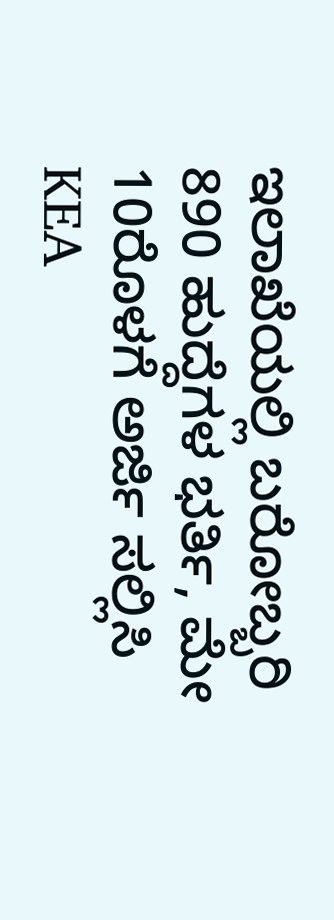ಇಲಾಖೆಯಲ್ಲಿ ಬರೋಬ್ಬರಿ 890 ಹುದ್ದೆಗಳ ಭರ್ತಿ, ಮೇ 10ರೊಳಗೆ ಅರ್ಜಿ ಸಲ್ಲಿಸಿ
KEA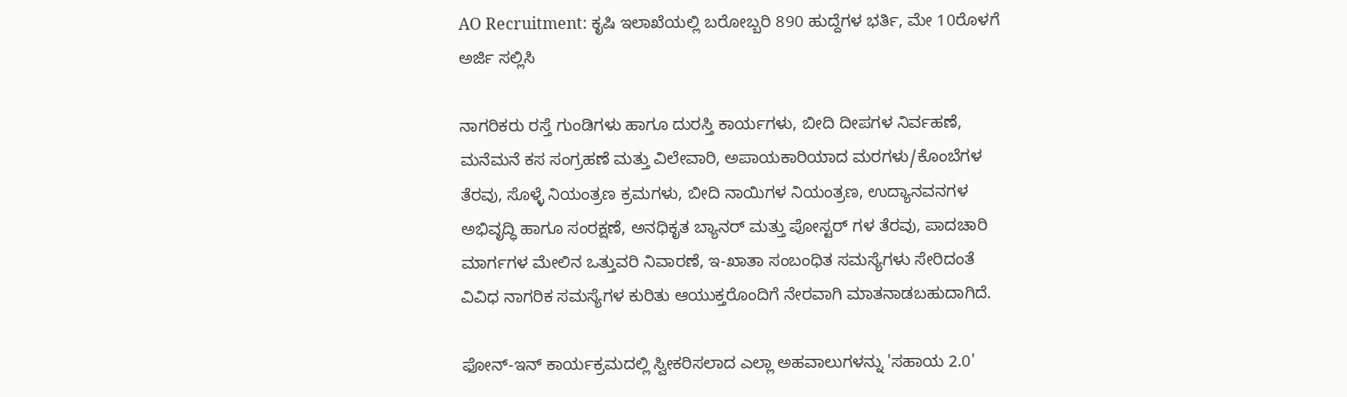AO Recruitment: ಕೃಷಿ ಇಲಾಖೆಯಲ್ಲಿ ಬರೋಬ್ಬರಿ 890 ಹುದ್ದೆಗಳ ಭರ್ತಿ, ಮೇ 10ರೊಳಗೆ ಅರ್ಜಿ ಸಲ್ಲಿಸಿ

ನಾಗರಿಕರು ರಸ್ತೆ ಗುಂಡಿಗಳು ಹಾಗೂ ದುರಸ್ತಿ ಕಾರ್ಯಗಳು, ಬೀದಿ ದೀಪಗಳ ನಿರ್ವಹಣೆ, ಮನೆಮನೆ ಕಸ ಸಂಗ್ರಹಣೆ ಮತ್ತು ವಿಲೇವಾರಿ, ಅಪಾಯಕಾರಿಯಾದ ಮರಗಳು/ಕೊಂಬೆಗಳ ತೆರವು, ಸೊಳ್ಳೆ ನಿಯಂತ್ರಣ ಕ್ರಮಗಳು, ಬೀದಿ ನಾಯಿಗಳ ನಿಯಂತ್ರಣ, ಉದ್ಯಾನವನಗಳ ಅಭಿವೃದ್ಧಿ ಹಾಗೂ ಸಂರಕ್ಷಣೆ, ಅನಧಿಕೃತ ಬ್ಯಾನರ್ ಮತ್ತು ಪೋಸ್ಟರ್ ಗಳ ತೆರವು, ಪಾದಚಾರಿ ಮಾರ್ಗಗಳ ಮೇಲಿನ ಒತ್ತುವರಿ ನಿವಾರಣೆ, ಇ-ಖಾತಾ ಸಂಬಂಧಿತ ಸಮಸ್ಯೆಗಳು ಸೇರಿದಂತೆ ವಿವಿಧ ನಾಗರಿಕ ಸಮಸ್ಯೆಗಳ ಕುರಿತು ಆಯುಕ್ತರೊಂದಿಗೆ ನೇರವಾಗಿ ಮಾತನಾಡಬಹುದಾಗಿದೆ.

ಫೋನ್-ಇನ್ ಕಾರ್ಯಕ್ರಮದಲ್ಲಿ ಸ್ವೀಕರಿಸಲಾದ ಎಲ್ಲಾ ಅಹವಾಲುಗಳನ್ನು 'ಸಹಾಯ 2.0'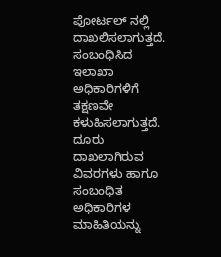ಪೋರ್ಟಲ್ ನಲ್ಲಿ ದಾಖಲಿಸಲಾಗುತ್ತದೆ. ಸಂಬಂಧಿಸಿದ ಇಲಾಖಾ ಅಧಿಕಾರಿಗಳಿಗೆ ತಕ್ಷಣವೇ ಕಳುಹಿಸಲಾಗುತ್ತದೆ. ದೂರು ದಾಖಲಾಗಿರುವ ವಿವರಗಳು ಹಾಗೂ ಸಂಬಂಧಿತ ಅಧಿಕಾರಿಗಳ ಮಾಹಿತಿಯನ್ನು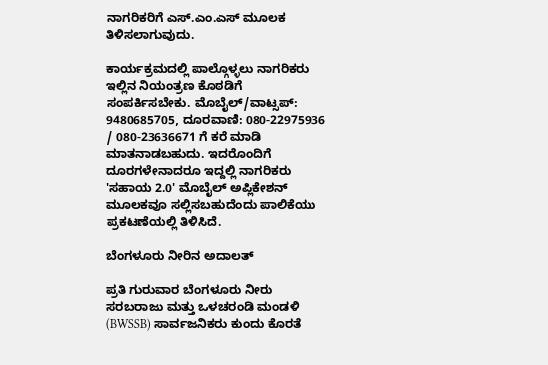ನಾಗರಿಕರಿಗೆ ಎಸ್.ಎಂ.ಎಸ್ ಮೂಲಕ ತಿಳಿಸಲಾಗುವುದು.

ಕಾರ್ಯಕ್ರಮದಲ್ಲಿ ಪಾಲ್ಗೊಳ್ಳಲು ನಾಗರಿಕರು ಇಲ್ಲಿನ ನಿಯಂತ್ರಣ ಕೊಠಡಿಗೆ ಸಂಪರ್ಕಿಸಬೇಕು. ಮೊಬೈಲ್/ವಾಟ್ಸಪ್: 9480685705, ದೂರವಾಣಿ: 080-22975936 / 080-23636671 ಗೆ ಕರೆ ಮಾಡಿ ಮಾತನಾಡಬಹುದು. ಇದರೊಂದಿಗೆ ದೂರಗಳೇನಾದರೂ ಇದ್ದಲ್ಲಿ ನಾಗರಿಕರು 'ಸಹಾಯ 2.0' ಮೊಬೈಲ್ ಅಪ್ಲಿಕೇಶನ್ ಮೂಲಕವೂ ಸಲ್ಲಿಸಬಹುದೆಂದು ಪಾಲಿಕೆಯು ಪ್ರಕಟಣೆಯಲ್ಲಿ ತಿಳಿಸಿದೆ.

ಬೆಂಗಳೂರು ನೀರಿನ ಅದಾಲತ್

ಪ್ರತಿ ಗುರುವಾರ ಬೆಂಗಳೂರು ನೀರು ಸರಬರಾಜು ಮತ್ತು ಒಳಚರಂಡಿ ಮಂಡಳಿ (BWSSB) ಸಾರ್ವಜನಿಕರು ಕುಂದು ಕೊರತೆ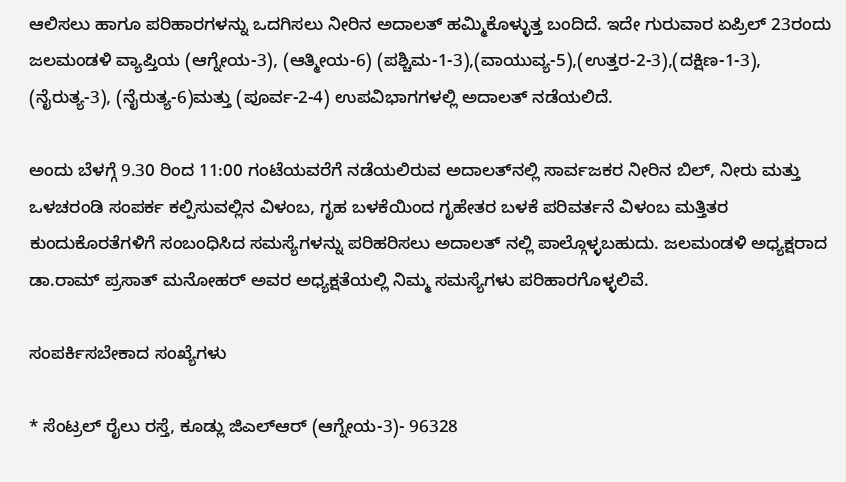ಆಲಿಸಲು ಹಾಗೂ ಪರಿಹಾರಗಳನ್ನು ಒದಗಿಸಲು ನೀರಿನ ಅದಾಲತ್ ಹಮ್ಮಿಕೊಳ್ಳುತ್ತ ಬಂದಿದೆ. ಇದೇ ಗುರುವಾರ ಏಪ್ರಿಲ್ 23ರಂದು ಜಲಮಂಡಳಿ ವ್ಯಾಪ್ತಿಯ (ಆಗ್ನೇಯ-3), (ಆತ್ಮೀಯ-6) (ಪಶ್ಚಿಮ-1-3),(ವಾಯುವ್ಯ-5),(ಉತ್ತರ-2-3),(ದಕ್ಷಿಣ-1-3), (ನೈರುತ್ಯ-3), (ನೈರುತ್ಯ-6)ಮತ್ತು (ಪೂರ್ವ-2-4) ಉಪವಿಭಾಗಗಳಲ್ಲಿ ಅದಾಲತ್ ನಡೆಯಲಿದೆ.

ಅಂದು ಬೆಳಗ್ಗೆ 9.30 ರಿಂದ 11:00 ಗಂಟೆಯವರೆಗೆ ನಡೆಯಲಿರುವ ಅದಾಲತ್‌ನಲ್ಲಿ ಸಾರ್ವಜಕರ ನೀರಿನ ಬಿಲ್, ನೀರು ಮತ್ತು ಒಳಚರಂಡಿ ಸಂಪರ್ಕ ಕಲ್ಪಿಸುವಲ್ಲಿನ ವಿಳಂಬ, ಗೃಹ ಬಳಕೆಯಿಂದ ಗೃಹೇತರ ಬಳಕೆ ಪರಿವರ್ತನೆ ವಿಳಂಬ ಮತ್ತಿತರ ಕುಂದುಕೊರತೆಗಳಿಗೆ ಸಂಬಂಧಿಸಿದ ಸಮಸ್ಯೆಗಳನ್ನು ಪರಿಹರಿಸಲು ಅದಾಲತ್‌ ನಲ್ಲಿ ಪಾಲ್ಗೊಳ್ಳಬಹುದು. ಜಲಮಂಡಳಿ ಅಧ್ಯಕ್ಷರಾದ ಡಾ.ರಾಮ್ ಪ್ರಸಾತ್ ಮನೋಹರ್ ಅವರ ಅಧ್ಯಕ್ಷತೆಯಲ್ಲಿ ನಿಮ್ಮ ಸಮಸ್ಯೆಗಳು ಪರಿಹಾರಗೊಳ್ಳಲಿವೆ.

ಸಂಪರ್ಕಿಸಬೇಕಾದ ಸಂಖ್ಯೆಗಳು

* ಸೆಂಟ್ರಲ್ ರೈಲು ರಸ್ತೆ, ಕೂಡ್ಲು ಜಿಎಲ್‌ಆರ್ (ಆಗ್ನೇಯ-3)- 96328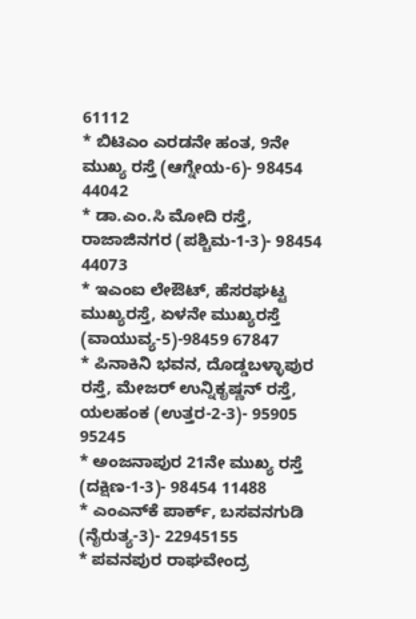61112
* ಬಿಟಿಎಂ ಎರಡನೇ ಹಂತ, 9ನೇ ಮುಖ್ಯ ರಸ್ತೆ (ಆಗ್ನೇಯ-6)- 98454 44042
* ಡಾ.ಎಂ.ಸಿ ಮೋದಿ ರಸ್ತೆ, ರಾಜಾಜಿನಗರ (ಪಶ್ಚಿಮ-1-3)- 98454 44073
* ಇಎಂಐ ಲೇಔಟ್, ಹೆಸರಘಟ್ಟ ಮುಖ್ಯರಸ್ತೆ, ಏಳನೇ ಮುಖ್ಯರಸ್ತೆ (ವಾಯುವ್ಯ-5)-98459 67847
* ಪಿನಾಕಿನಿ ಭವನ, ದೊಡ್ಡಬಳ್ಳಾಪುರ ರಸ್ತೆ, ಮೇಜರ್ ಉನ್ನಿಕೃಷ್ಣನ್ ರಸ್ತೆ, ಯಲಹಂಕ (ಉತ್ತರ-2-3)- 95905 95245
* ಅಂಜನಾಪುರ 21ನೇ ಮುಖ್ಯ ರಸ್ತೆ (ದಕ್ಷಿಣ-1-3)- 98454 11488
* ಎಂಎನ್‌ಕೆ ಪಾರ್ಕ್, ಬಸವನಗುಡಿ (ನೈರುತ್ಯ-3)- 22945155
* ಪವನಪುರ ರಾಘವೇಂದ್ರ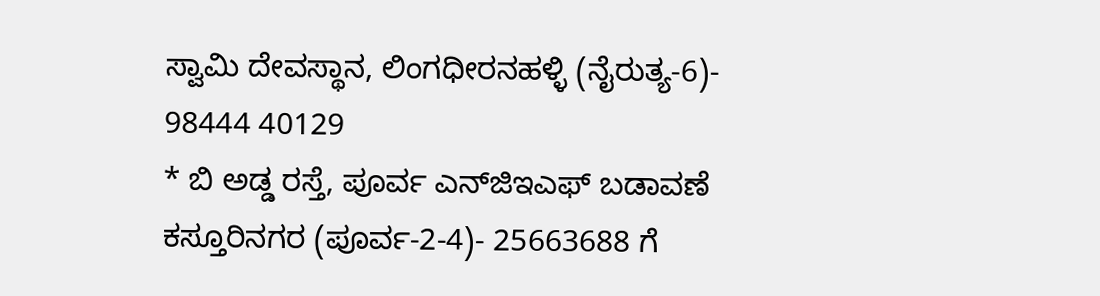ಸ್ವಾಮಿ ದೇವಸ್ಥಾನ, ಲಿಂಗಧೀರನಹಳ್ಳಿ (ನೈರುತ್ಯ-6)- 98444 40129
* ಬಿ ಅಡ್ಡ ರಸ್ತೆ, ಪೂರ್ವ ಎನ್‌ಜಿಇಎಫ್ ಬಡಾವಣೆ ಕಸ್ತೂರಿನಗರ (ಪೂರ್ವ-2-4)- 25663688 ಗೆ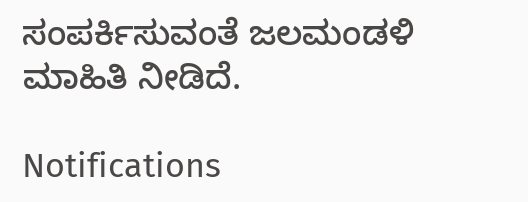ಸಂಪರ್ಕಿಸುವಂತೆ ಜಲಮಂಡಳಿ ಮಾಹಿತಿ ನೀಡಿದೆ.

Notifications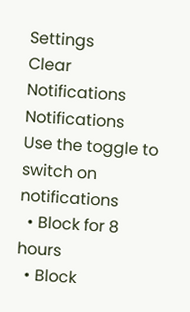Settings
Clear Notifications
Notifications
Use the toggle to switch on notifications
  • Block for 8 hours
  • Block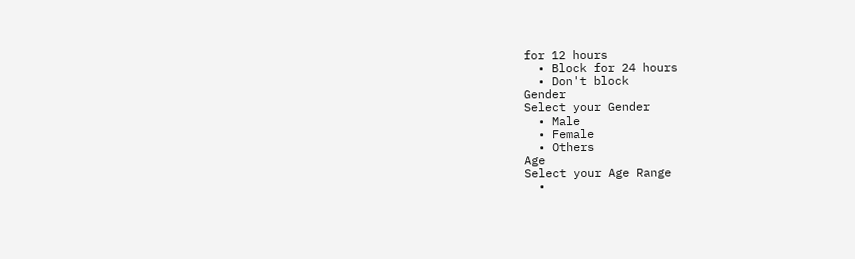for 12 hours
  • Block for 24 hours
  • Don't block
Gender
Select your Gender
  • Male
  • Female
  • Others
Age
Select your Age Range
  •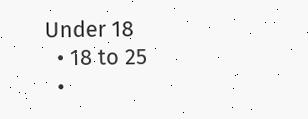Under 18
  • 18 to 25
  •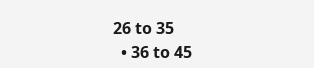26 to 35
  • 36 to 45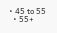• 45 to 55
  • 55+